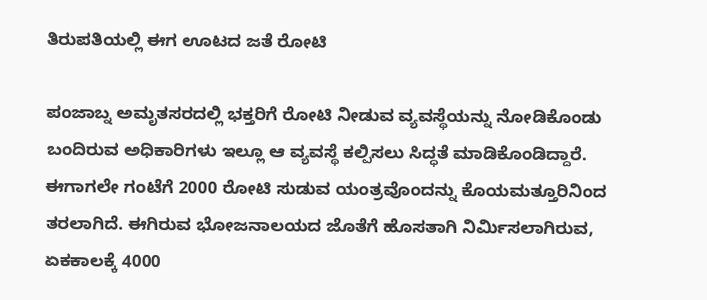ತಿರುಪತಿಯಲ್ಲಿ ಈಗ ಊಟದ ಜತೆ ರೋಟಿ

ಪಂಜಾಬ್ನ ಅಮೃತಸರದಲ್ಲಿ ಭಕ್ತರಿಗೆ ರೋಟಿ ನೀಡುವ ವ್ಯವಸ್ಥೆಯನ್ನು ನೋಡಿಕೊಂಡು ಬಂದಿರುವ ಅಧಿಕಾರಿಗಳು ಇಲ್ಲೂ ಆ ವ್ಯವಸ್ಥೆ ಕಲ್ಪಿಸಲು ಸಿದ್ಧತೆ ಮಾಡಿಕೊಂಡಿದ್ದಾರೆ. ಈಗಾಗಲೇ ಗಂಟೆಗೆ 2000 ರೋಟಿ ಸುಡುವ ಯಂತ್ರವೊಂದನ್ನು ಕೊಯಮತ್ತೂರಿನಿಂದ ತರಲಾಗಿದೆ. ಈಗಿರುವ ಭೋಜನಾಲಯದ ಜೊತೆಗೆ ಹೊಸತಾಗಿ ನಿರ್ಮಿಸಲಾಗಿರುವ, ಏಕಕಾಲಕ್ಕೆ 4000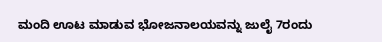ಮಂದಿ ಊಟ ಮಾಡುವ ಭೋಜನಾಲಯವನ್ನು ಜುಲೈ 7ರಂದು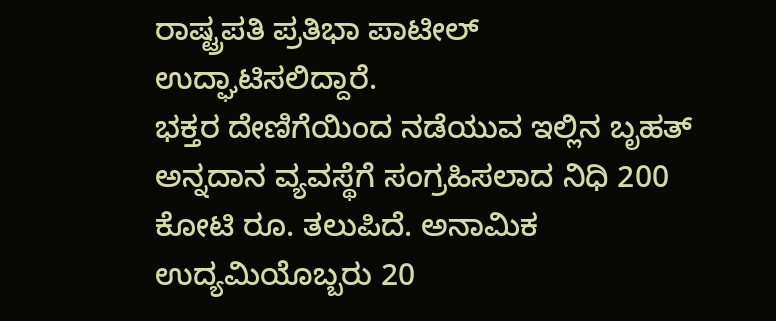ರಾಷ್ಟ್ರಪತಿ ಪ್ರತಿಭಾ ಪಾಟೀಲ್ ಉದ್ಘಾಟಿಸಲಿದ್ದಾರೆ.
ಭಕ್ತರ ದೇಣಿಗೆಯಿಂದ ನಡೆಯುವ ಇಲ್ಲಿನ ಬೃಹತ್ ಅನ್ನದಾನ ವ್ಯವಸ್ಥೆಗೆ ಸಂಗ್ರಹಿಸಲಾದ ನಿಧಿ 200 ಕೋಟಿ ರೂ. ತಲುಪಿದೆ. ಅನಾಮಿಕ ಉದ್ಯಮಿಯೊಬ್ಬರು 20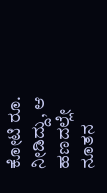ಕೋಟಿ ರೂ. ನೀಡಿದ್ದು, ಆ ಹಣದಲ್ಲೇ ನೂತನ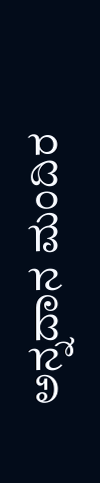ಅನ್ನದಾನ ಮಂದಿರ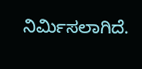ನಿರ್ಮಿಸಲಾಗಿದೆ.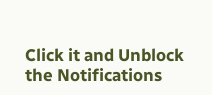Click it and Unblock the Notifications